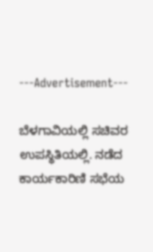---Advertisement---

ಬೆಳಗಾವಿಯಲ್ಲಿ ಸಚಿವರ ಉಪಸ್ಥಿತಿಯಲ್ಲಿ. ನಡೆದ ಕಾರ್ಯಕಾರಿಣಿ ಸಭೆಯ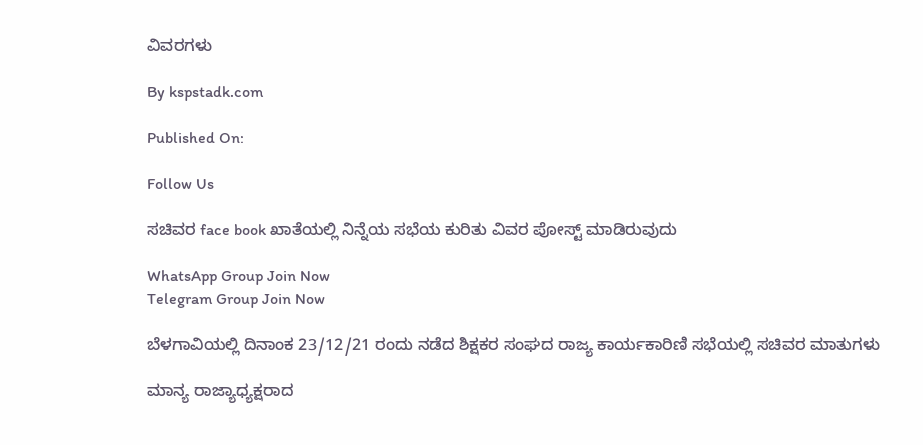ವಿವರಗಳು

By kspstadk.com

Published On:

Follow Us

ಸಚಿವರ face book ಖಾತೆಯಲ್ಲಿ ನಿನ್ನೆಯ ಸಭೆಯ ಕುರಿತು ವಿವರ ಪೋಸ್ಟ್ ಮಾಡಿರುವುದು

WhatsApp Group Join Now
Telegram Group Join Now

ಬೆಳಗಾವಿಯಲ್ಲಿ ದಿನಾಂಕ 23/12/21 ರಂದು ನಡೆದ ಶಿಕ್ಷಕರ ಸಂಘದ ರಾಜ್ಯ ಕಾರ್ಯಕಾರಿಣಿ ಸಭೆಯಲ್ಲಿ ಸಚಿವರ ಮಾತುಗಳು

ಮಾನ್ಯ ರಾಜ್ಯಾಧ್ಯಕ್ಷರಾದ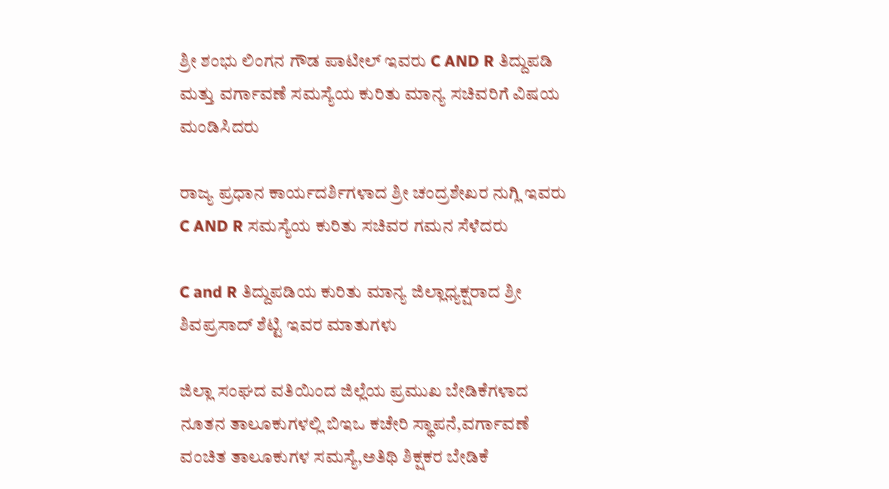ಶ್ರೀ ಶಂಭು ಲಿಂಗನ ಗೌಡ ಪಾಟೀಲ್ ಇವರು C AND R ತಿದ್ದುಪಡಿ ಮತ್ತು ವರ್ಗಾವಣೆ ಸಮಸ್ಯೆಯ ಕುರಿತು ಮಾನ್ಯ ಸಚಿವರಿಗೆ ವಿಷಯ ಮಂಡಿಸಿದರು

ರಾಜ್ಯ ಪ್ರಧಾನ ಕಾರ್ಯದರ್ಶಿಗಳಾದ ಶ್ರೀ ಚಂದ್ರಶೇಖರ ನುಗ್ಲಿ ಇವರು C AND R ಸಮಸ್ಯೆಯ ಕುರಿತು ಸಚಿವರ ಗಮನ ಸೆಳೆದರು

C and R ತಿದ್ದುಪಡಿಯ ಕುರಿತು ಮಾನ್ಯ ಜಿಲ್ಲಾಧ್ಯಕ್ಷರಾದ ಶ್ರೀ ಶಿವಪ್ರಸಾದ್ ಶೆಟ್ಟಿ ಇವರ ಮಾತುಗಳು

ಜಿಲ್ಲಾ ಸಂಘದ ವತಿಯಿಂದ ಜಿಲ್ಲೆಯ ಪ್ರಮುಖ ಬೇಡಿಕೆಗಳಾದ ನೂತನ ತಾಲೂಕುಗಳಲ್ಲಿ ಬಿಇಒ ಕಚೇರಿ ಸ್ಥಾಪನೆ,ವರ್ಗಾವಣೆ ವಂಚಿತ ತಾಲೂಕುಗಳ ಸಮಸ್ಯೆ,ಅತಿಥಿ ಶಿಕ್ಷಕರ ಬೇಡಿಕೆ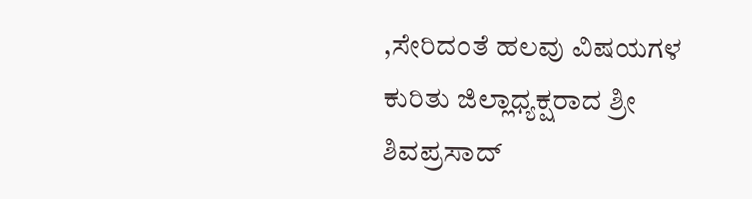,ಸೇರಿದಂತೆ ಹಲವು ವಿಷಯಗಳ ಕುರಿತು ಜಿಲ್ಲಾಧ್ಯಕ್ಷರಾದ ಶ್ರೀ ಶಿವಪ್ರಸಾದ್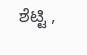ಶೆಟ್ಟಿ ,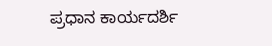ಪ್ರಧಾನ ಕಾರ್ಯದರ್ಶಿ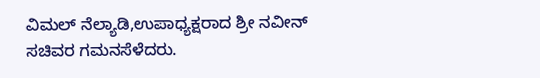ವಿಮಲ್ ನೆಲ್ಯಾಡಿ,ಉಪಾಧ್ಯಕ್ಷರಾದ ಶ್ರೀ ನವೀನ್ ಸಚಿವರ ಗಮನಸೆಳೆದರು.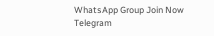WhatsApp Group Join Now
Telegram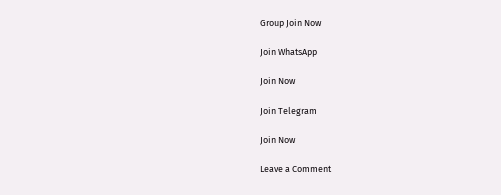Group Join Now

Join WhatsApp

Join Now

Join Telegram

Join Now

Leave a Comment